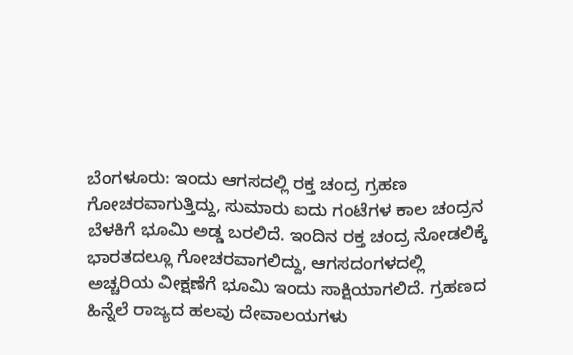ಬೆಂಗಳೂರು: ಇಂದು ಆಗಸದಲ್ಲಿ ರಕ್ತ ಚಂದ್ರ ಗ್ರಹಣ ಗೋಚರವಾಗುತ್ತಿದ್ದು, ಸುಮಾರು ಐದು ಗಂಟೆಗಳ ಕಾಲ ಚಂದ್ರನ ಬೆಳಕಿಗೆ ಭೂಮಿ ಅಡ್ಡ ಬರಲಿದೆ. ಇಂದಿನ ರಕ್ತ ಚಂದ್ರ ನೋಡಲಿಕ್ಕೆ ಭಾರತದಲ್ಲೂ ಗೋಚರವಾಗಲಿದ್ದು, ಆಗಸದಂಗಳದಲ್ಲಿ ಅಚ್ಚರಿಯ ವೀಕ್ಷಣೆಗೆ ಭೂಮಿ ಇಂದು ಸಾಕ್ಷಿಯಾಗಲಿದೆ. ಗ್ರಹಣದ ಹಿನ್ನೆಲೆ ರಾಜ್ಯದ ಹಲವು ದೇವಾಲಯಗಳು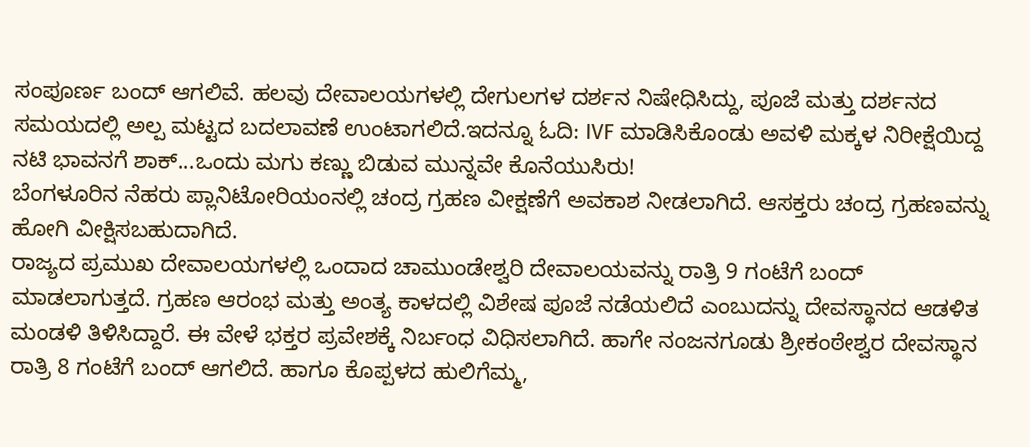ಸಂಪೂರ್ಣ ಬಂದ್ ಆಗಲಿವೆ. ಹಲವು ದೇವಾಲಯಗಳಲ್ಲಿ ದೇಗುಲಗಳ ದರ್ಶನ ನಿಷೇಧಿಸಿದ್ದು, ಪೂಜೆ ಮತ್ತು ದರ್ಶನದ ಸಮಯದಲ್ಲಿ ಅಲ್ಪ ಮಟ್ಟದ ಬದಲಾವಣೆ ಉಂಟಾಗಲಿದೆ.ಇದನ್ನೂ ಓದಿ: IVF ಮಾಡಿಸಿಕೊಂಡು ಅವಳಿ ಮಕ್ಕಳ ನಿರೀಕ್ಷೆಯಿದ್ದ ನಟಿ ಭಾವನಗೆ ಶಾಕ್...ಒಂದು ಮಗು ಕಣ್ಣು ಬಿಡುವ ಮುನ್ನವೇ ಕೊನೆಯುಸಿರು!
ಬೆಂಗಳೂರಿನ ನೆಹರು ಪ್ಲಾನಿಟೋರಿಯಂನಲ್ಲಿ ಚಂದ್ರ ಗ್ರಹಣ ವೀಕ್ಷಣೆಗೆ ಅವಕಾಶ ನೀಡಲಾಗಿದೆ. ಆಸಕ್ತರು ಚಂದ್ರ ಗ್ರಹಣವನ್ನು ಹೋಗಿ ವೀಕ್ಷಿಸಬಹುದಾಗಿದೆ.
ರಾಜ್ಯದ ಪ್ರಮುಖ ದೇವಾಲಯಗಳಲ್ಲಿ ಒಂದಾದ ಚಾಮುಂಡೇಶ್ವರಿ ದೇವಾಲಯವನ್ನು ರಾತ್ರಿ 9 ಗಂಟೆಗೆ ಬಂದ್ ಮಾಡಲಾಗುತ್ತದೆ. ಗ್ರಹಣ ಆರಂಭ ಮತ್ತು ಅಂತ್ಯ ಕಾಳದಲ್ಲಿ ವಿಶೇಷ ಪೂಜೆ ನಡೆಯಲಿದೆ ಎಂಬುದನ್ನು ದೇವಸ್ಥಾನದ ಆಡಳಿತ ಮಂಡಳಿ ತಿಳಿಸಿದ್ದಾರೆ. ಈ ವೇಳೆ ಭಕ್ತರ ಪ್ರವೇಶಕ್ಕೆ ನಿರ್ಬಂಧ ವಿಧಿಸಲಾಗಿದೆ. ಹಾಗೇ ನಂಜನಗೂಡು ಶ್ರೀಕಂಠೇಶ್ವರ ದೇವಸ್ಥಾನ ರಾತ್ರಿ 8 ಗಂಟೆಗೆ ಬಂದ್ ಆಗಲಿದೆ. ಹಾಗೂ ಕೊಪ್ಪಳದ ಹುಲಿಗೆಮ್ಮ,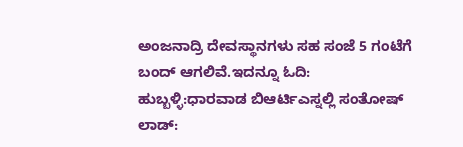ಅಂಜನಾದ್ರಿ ದೇವಸ್ಥಾನಗಳು ಸಹ ಸಂಜೆ 5 ಗಂಟೆಗೆ ಬಂದ್ ಆಗಲಿವೆ.ಇದನ್ನೂ ಓದಿ: ಹುಬ್ಬಳ್ಳಿ:ಧಾರವಾಡ ಬಿಆರ್ಟಿಎಸ್ನಲ್ಲಿ ಸಂತೋಷ್ ಲಾಡ್: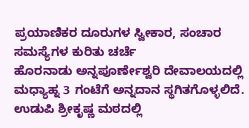ಪ್ರಯಾಣಿಕರ ದೂರುಗಳ ಸ್ವೀಕಾರ, ಸಂಚಾರ ಸಮಸ್ಯೆಗಳ ಕುರಿತು ಚರ್ಚೆ
ಹೊರನಾಡು ಅನ್ನಪೂರ್ಣೇಶ್ವರಿ ದೇವಾಲಯದಲ್ಲಿ ಮಧ್ಯಾಹ್ನ 3 ಗಂಟೆಗೆ ಅನ್ನದಾನ ಸ್ಥಗಿತಗೊಳ್ಳಲಿದೆ. ಉಡುಪಿ ಶ್ರೀಕೃಷ್ಣ ಮಠದಲ್ಲಿ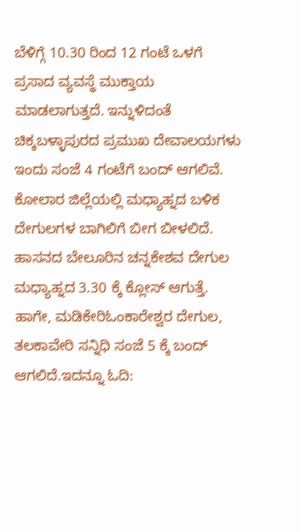ಬೆಳಿಗ್ಗೆ 10.30 ರಿಂದ 12 ಗಂಟೆ ಒಳಗೆ ಪ್ರಸಾದ ವ್ಯವಸ್ಥೆ ಮುಕ್ತಾಯ ಮಾಡಲಾಗುತ್ತದೆ. ಇನ್ನುಳಿದಂತೆ ಚಿಕ್ಕಬಳ್ಳಾಪುರದ ಪ್ರಮುಖ ದೇವಾಲಯಗಳು ಇಂದು ಸಂಜೆ 4 ಗಂಟೆಗೆ ಬಂದ್ ಆಗಲಿವೆ. ಕೋಲಾರ ಜಿಲ್ಲೆಯಲ್ಲಿ ಮಧ್ಯಾಹ್ನದ ಬಳಿಕ ದೇಗುಲಗಳ ಬಾಗಿಲಿಗೆ ಬೀಗ ಬೀಳಲಿದೆ. ಹಾಸನದ ಬೇಲೂರಿನ ಚನ್ನಕೇಶವ ದೇಗುಲ ಮಧ್ಯಾಹ್ನದ 3.30 ಕ್ಕೆ ಕ್ಲೋಸ್ ಆಗುತ್ತೆ. ಹಾಗೇ, ಮಡಿಕೇರಿಓಂಕಾರೇಶ್ವರ ದೇಗುಲ, ತಲಕಾವೇರಿ ಸನ್ನಿಧಿ ಸಂಜೆ 5 ಕ್ಕೆ ಬಂದ್ ಆಗಲಿದೆ.ಇದನ್ನೂ ಓದಿ: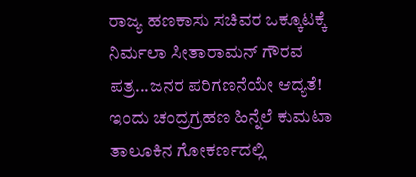ರಾಜ್ಯ ಹಣಕಾಸು ಸಚಿವರ ಒಕ್ಕೂಟಕ್ಕೆ ನಿರ್ಮಲಾ ಸೀತಾರಾಮನ್ ಗೌರವ ಪತ್ರ...ಜನರ ಪರಿಗಣನೆಯೇ ಆದ್ಯತೆ!
ಇಂದು ಚಂದ್ರಗ್ರಹಣ ಹಿನ್ನೆಲೆ ಕುಮಟಾ ತಾಲೂಕಿನ ಗೋಕರ್ಣದಲ್ಲಿ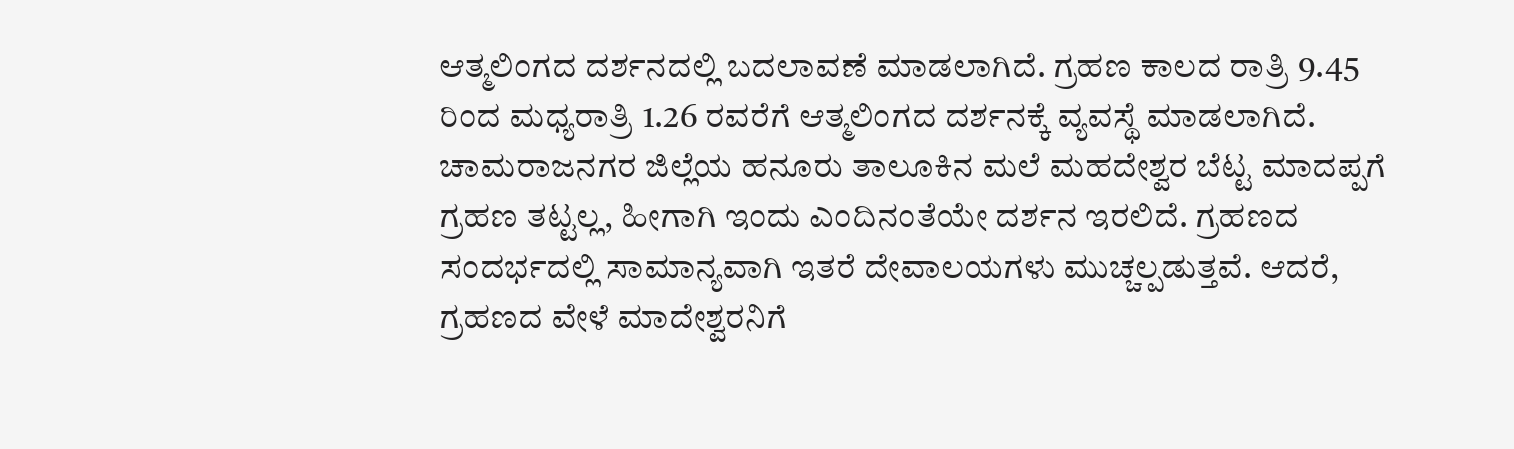ಆತ್ಮಲಿಂಗದ ದರ್ಶನದಲ್ಲಿ ಬದಲಾವಣೆ ಮಾಡಲಾಗಿದೆ. ಗ್ರಹಣ ಕಾಲದ ರಾತ್ರಿ 9.45 ರಿಂದ ಮಧ್ಯರಾತ್ರಿ 1.26 ರವರೆಗೆ ಆತ್ಮಲಿಂಗದ ದರ್ಶನಕ್ಕೆ ವ್ಯವಸ್ಥೆ ಮಾಡಲಾಗಿದೆ.
ಚಾಮರಾಜನಗರ ಜಿಲ್ಲೆಯ ಹನೂರು ತಾಲೂಕಿನ ಮಲೆ ಮಹದೇಶ್ವರ ಬೆಟ್ಟ ಮಾದಪ್ಪಗೆ ಗ್ರಹಣ ತಟ್ಟಲ್ಲ, ಹೀಗಾಗಿ ಇಂದು ಎಂದಿನಂತೆಯೇ ದರ್ಶನ ಇರಲಿದೆ. ಗ್ರಹಣದ ಸಂದರ್ಭದಲ್ಲಿ ಸಾಮಾನ್ಯವಾಗಿ ಇತರೆ ದೇವಾಲಯಗಳು ಮುಚ್ಚಲ್ಪಡುತ್ತವೆ. ಆದರೆ, ಗ್ರಹಣದ ವೇಳೆ ಮಾದೇಶ್ವರನಿಗೆ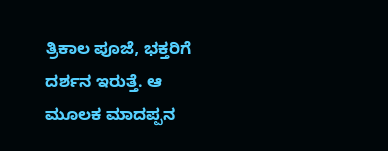ತ್ರಿಕಾಲ ಪೂಜೆ, ಭಕ್ತರಿಗೆ ದರ್ಶನ ಇರುತ್ತೆ. ಆ ಮೂಲಕ ಮಾದಪ್ಪನ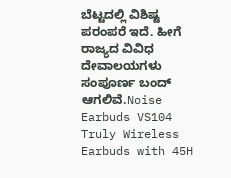ಬೆಟ್ಟದಲ್ಲಿ ವಿಶಿಷ್ಟ ಪರಂಪರೆ ಇದೆ. ಹೀಗೆ ರಾಜ್ಯದ ವಿವಿಧ ದೇವಾಲಯಗಳು ಸಂಪೂರ್ಣ ಬಂದ್ ಆಗಲಿವೆ.Noise Earbuds VS104 Truly Wireless Earbuds with 45H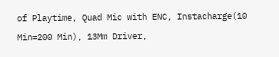of Playtime, Quad Mic with ENC, Instacharge(10 Min=200 Min), 13Mm Driver,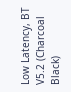Low Latency, BT V5.2 (Charcoal Black)